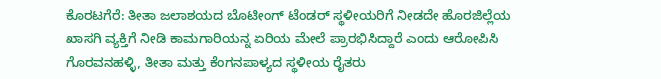ಕೊರಟಗೆರೆ: ತೀತಾ ಜಲಾಶಯದ ಬೊಟೀಂಗ್ ಟೆಂಡರ್ ಸ್ಥಳೀಯರಿಗೆ ನೀಡದೇ ಹೊರಜಿಲ್ಲೆಯ ಖಾಸಗಿ ವ್ಯಕ್ತಿಗೆ ನೀಡಿ ಕಾಮಗಾರಿಯನ್ನ ಏರಿಯ ಮೇಲೆ ಪ್ರಾರಭಿಸಿದ್ದಾರೆ ಎಂದು ಆರೋಪಿಸಿ ಗೊರವನಹಳ್ಳಿ, ತೀತಾ ಮತ್ತು ಕೆಂಗನಪಾಳ್ಯದ ಸ್ಥಳೀಯ ರೈತರು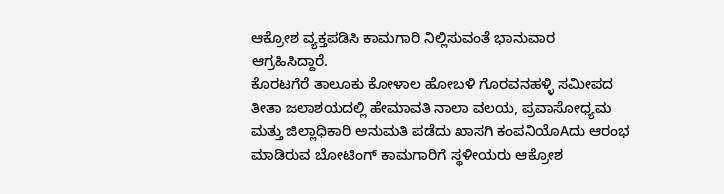ಆಕ್ರೋಶ ವ್ಯಕ್ತಪಡಿಸಿ ಕಾಮಗಾರಿ ನಿಲ್ಲಿಸುವಂತೆ ಭಾನುವಾರ ಆಗ್ರಹಿಸಿದ್ದಾರೆ.
ಕೊರಟಗೆರೆ ತಾಲೂಕು ಕೋಳಾಲ ಹೋಬಳಿ ಗೊರವನಹಳ್ಳಿ ಸಮೀಪದ ತೀತಾ ಜಲಾಶಯದಲ್ಲಿ ಹೇಮಾವತಿ ನಾಲಾ ವಲಯ, ಪ್ರವಾಸೋಧ್ಯಮ ಮತ್ತು ಜಿಲ್ಲಾಧಿಕಾರಿ ಅನುಮತಿ ಪಡೆದು ಖಾಸಗಿ ಕಂಪನಿಯೊAದು ಆರಂಭ ಮಾಡಿರುವ ಬೋಟಿಂಗ್ ಕಾಮಗಾರಿಗೆ ಸ್ಥಳೀಯರು ಆಕ್ರೋಶ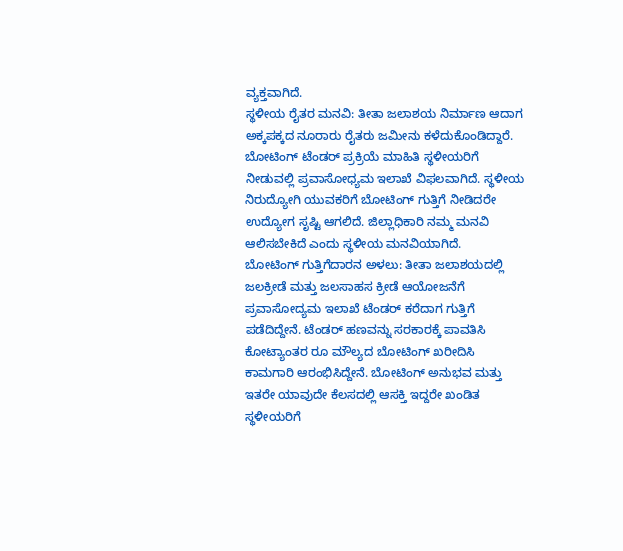ವ್ಯಕ್ತವಾಗಿದೆ.
ಸ್ಥಳೀಯ ರೈತರ ಮನವಿ: ತೀತಾ ಜಲಾಶಯ ನಿರ್ಮಾಣ ಆದಾಗ ಅಕ್ಕಪಕ್ಕದ ನೂರಾರು ರೈತರು ಜಮೀನು ಕಳೆದುಕೊಂಡಿದ್ದಾರೆ. ಬೋಟಿಂಗ್ ಟೆಂಡರ್ ಪ್ರಕ್ರಿಯೆ ಮಾಹಿತಿ ಸ್ಥಳೀಯರಿಗೆ ನೀಡುವಲ್ಲಿ ಪ್ರವಾಸೋಧ್ಯಮ ಇಲಾಖೆ ವಿಫಲವಾಗಿದೆ. ಸ್ಥಳೀಯ ನಿರುದ್ಯೋಗಿ ಯುವಕರಿಗೆ ಬೋಟಿಂಗ್ ಗುತ್ತಿಗೆ ನೀಡಿದರೇ ಉದ್ಯೋಗ ಸೃಷ್ಟಿ ಆಗಲಿದೆ. ಜಿಲ್ಲಾಧಿಕಾರಿ ನಮ್ಮ ಮನವಿ ಆಲಿಸಬೇಕಿದೆ ಎಂದು ಸ್ಥಳೀಯ ಮನವಿಯಾಗಿದೆ.
ಬೋಟಿಂಗ್ ಗುತ್ತಿಗೆದಾರನ ಅಳಲು: ತೀತಾ ಜಲಾಶಯದಲ್ಲಿ ಜಲಕ್ರೀಡೆ ಮತ್ತು ಜಲಸಾಹಸ ಕ್ರೀಡೆ ಆಯೋಜನೆಗೆ ಪ್ರವಾಸೋದ್ಯಮ ಇಲಾಖೆ ಟೆಂಡರ್ ಕರೆದಾಗ ಗುತ್ತಿಗೆ ಪಡೆದಿದ್ದೇನೆ. ಟೆಂಡರ್ ಹಣವನ್ನು ಸರಕಾರಕ್ಕೆ ಪಾವತಿಸಿ ಕೋಟ್ಯಾಂತರ ರೂ ಮೌಲ್ಯದ ಬೋಟಿಂಗ್ ಖರೀದಿಸಿ ಕಾಮಗಾರಿ ಆರಂಭಿಸಿದ್ದೇನೆ. ಬೋಟಿಂಗ್ ಅನುಭವ ಮತ್ತು ಇತರೇ ಯಾವುದೇ ಕೆಲಸದಲ್ಲಿ ಆಸಕ್ತಿ ಇದ್ದರೇ ಖಂಡಿತ ಸ್ಥಳೀಯರಿಗೆ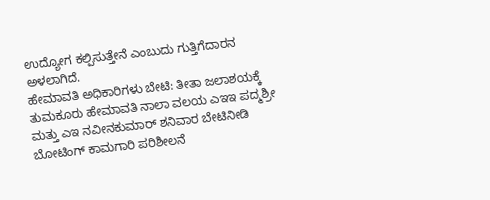ಉದ್ಯೋಗ ಕಲ್ಪಿಸುತ್ತೇನೆ ಎಂಬುದು ಗುತ್ತಿಗೆದಾರನ ಅಳಲಾಗಿದೆ.
ಹೇಮಾವತಿ ಅಧಿಕಾರಿಗಳು ಬೇಟಿ: ತೀತಾ ಜಲಾಶಯಕ್ಕೆ ತುಮಕೂರು ಹೇಮಾವತಿ ನಾಲಾ ವಲಯ ಎಇಇ ಪದ್ಮಶ್ರೀ ಮತ್ತು ಎಇ ನವೀನಕುಮಾರ್ ಶನಿವಾರ ಬೇಟಿನೀಡಿ ಬೋಟಿಂಗ್ ಕಾಮಗಾರಿ ಪರಿಶೀಲನೆ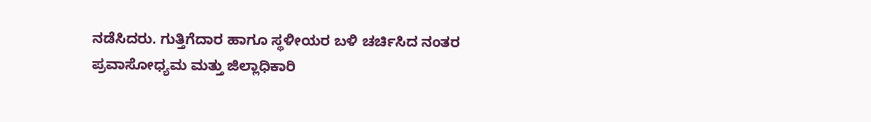ನಡೆಸಿದರು. ಗುತ್ತಿಗೆದಾರ ಹಾಗೂ ಸ್ಥಳೀಯರ ಬಳಿ ಚರ್ಚಿಸಿದ ನಂತರ ಪ್ರವಾಸೋಧ್ಯಮ ಮತ್ತು ಜಿಲ್ಲಾಧಿಕಾರಿ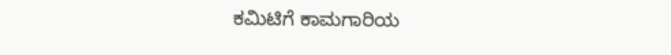ಕಮಿಟಿಗೆ ಕಾಮಗಾರಿಯ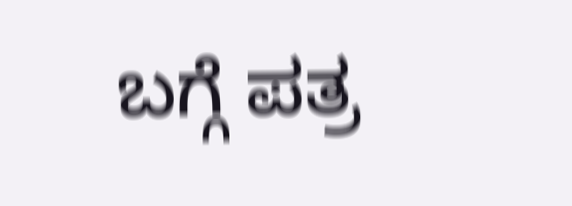ಬಗ್ಗೆ ಪತ್ರ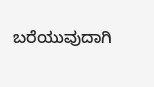ಬರೆಯುವುದಾಗಿ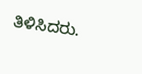ತಿಳಿಸಿದರು.